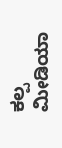ಕಲ್ಪ ಮೀಡಿಯಾ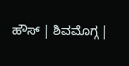ಹೌಸ್ | ಶಿವಮೊಗ್ಗ |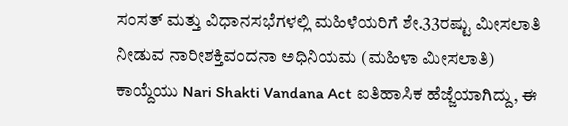ಸಂಸತ್ ಮತ್ತು ವಿಧಾನಸಭೆಗಳಲ್ಲಿ ಮಹಿಳೆಯರಿಗೆ ಶೇ.33ರಷ್ಟು ಮೀಸಲಾತಿ ನೀಡುವ ನಾರೀಶಕ್ತಿವಂದನಾ ಅಧಿನಿಯಮ (ಮಹಿಳಾ ಮೀಸಲಾತಿ) ಕಾಯ್ದೆಯು Nari Shakti Vandana Act ಐತಿಹಾಸಿಕ ಹೆಜ್ಜೆಯಾಗಿದ್ದು, ಈ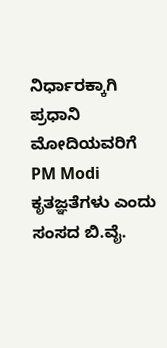ನಿರ್ಧಾರಕ್ಕಾಗಿ ಪ್ರಧಾನಿ ಮೋದಿಯವರಿಗೆ PM Modi ಕೃತಜ್ಞತೆಗಳು ಎಂದು ಸಂಸದ ಬಿ.ವೈ.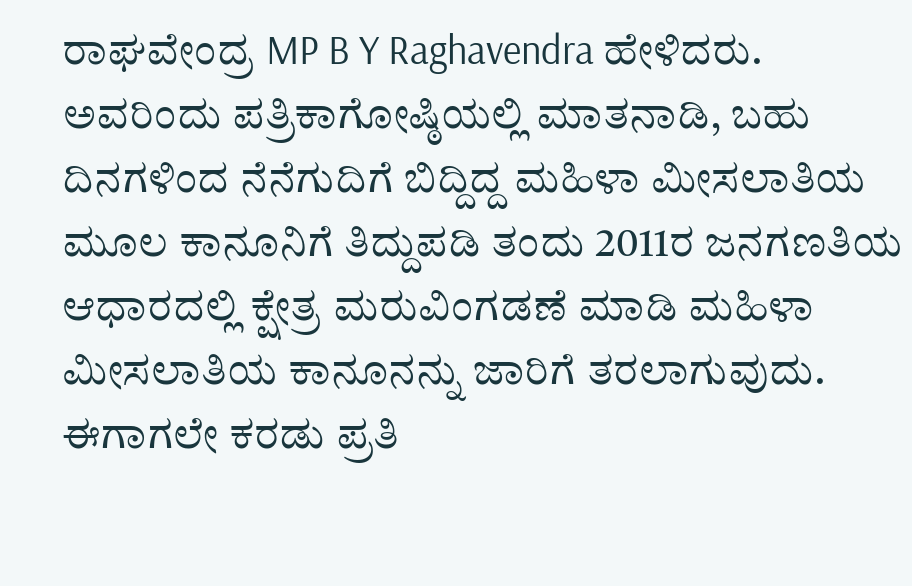ರಾಘವೇಂದ್ರ MP B Y Raghavendra ಹೇಳಿದರು.
ಅವರಿಂದು ಪತ್ರಿಕಾಗೋಷ್ಠಿಯಲ್ಲಿ ಮಾತನಾಡಿ, ಬಹು ದಿನಗಳಿಂದ ನೆನೆಗುದಿಗೆ ಬಿದ್ದಿದ್ದ ಮಹಿಳಾ ಮೀಸಲಾತಿಯ ಮೂಲ ಕಾನೂನಿಗೆ ತಿದ್ದುಪಡಿ ತಂದು 2011ರ ಜನಗಣತಿಯ ಆಧಾರದಲ್ಲಿ ಕ್ಷೇತ್ರ ಮರುವಿಂಗಡಣೆ ಮಾಡಿ ಮಹಿಳಾ ಮೀಸಲಾತಿಯ ಕಾನೂನನ್ನು ಜಾರಿಗೆ ತರಲಾಗುವುದು. ಈಗಾಗಲೇ ಕರಡು ಪ್ರತಿ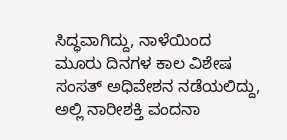ಸಿದ್ಧವಾಗಿದ್ದು, ನಾಳೆಯಿಂದ ಮೂರು ದಿನಗಳ ಕಾಲ ವಿಶೇಷ ಸಂಸತ್ ಅಧಿವೇಶನ ನಡೆಯಲಿದ್ದು, ಅಲ್ಲಿ ನಾರೀಶಕ್ತಿ ವಂದನಾ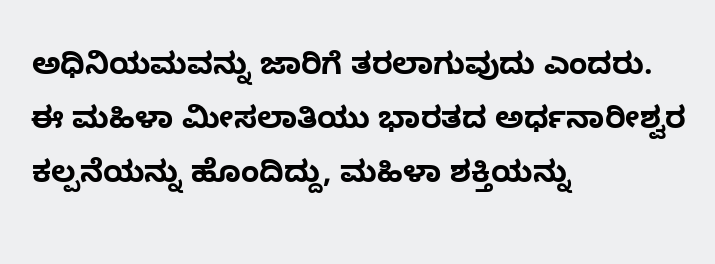ಅಧಿನಿಯಮವನ್ನು ಜಾರಿಗೆ ತರಲಾಗುವುದು ಎಂದರು.
ಈ ಮಹಿಳಾ ಮೀಸಲಾತಿಯು ಭಾರತದ ಅರ್ಧನಾರೀಶ್ವರ ಕಲ್ಪನೆಯನ್ನು ಹೊಂದಿದ್ದು, ಮಹಿಳಾ ಶಕ್ತಿಯನ್ನು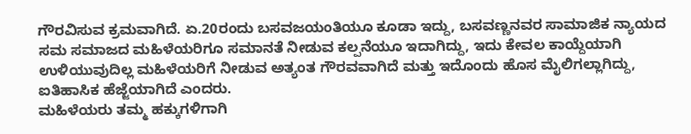ಗೌರವಿಸುವ ಕ್ರಮವಾಗಿದೆ. ಏ.20ರಂದು ಬಸವಜಯಂತಿಯೂ ಕೂಡಾ ಇದ್ದು, ಬಸವಣ್ಣನವರ ಸಾಮಾಜಿಕ ನ್ಯಾಯದ ಸಮ ಸಮಾಜದ ಮಹಿಳೆಯರಿಗೂ ಸಮಾನತೆ ನೀಡುವ ಕಲ್ಪನೆಯೂ ಇದಾಗಿದ್ದು, ಇದು ಕೇವಲ ಕಾಯ್ದೆಯಾಗಿ ಉಳಿಯುವುದಿಲ್ಲ ಮಹಿಳೆಯರಿಗೆ ನೀಡುವ ಅತ್ಯಂತ ಗೌರವವಾಗಿದೆ ಮತ್ತು ಇದೊಂದು ಹೊಸ ಮೈಲಿಗಲ್ಲಾಗಿದ್ದು, ಐತಿಹಾಸಿಕ ಹೆಜ್ಜೆಯಾಗಿದೆ ಎಂದರು.
ಮಹಿಳೆಯರು ತಮ್ಮ ಹಕ್ಕುಗಳಿಗಾಗಿ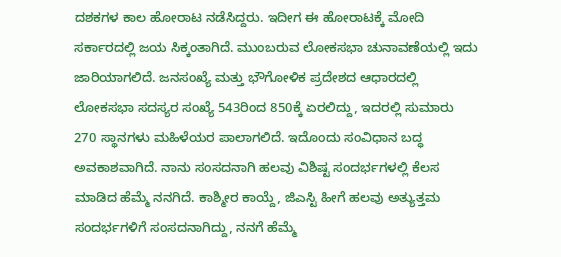ದಶಕಗಳ ಕಾಲ ಹೋರಾಟ ನಡೆಸಿದ್ದರು. ಇದೀಗ ಈ ಹೋರಾಟಕ್ಕೆ ಮೋದಿ ಸರ್ಕಾರದಲ್ಲಿ ಜಯ ಸಿಕ್ಕಂತಾಗಿದೆ. ಮುಂಬರುವ ಲೋಕಸಭಾ ಚುನಾವಣೆಯಲ್ಲಿ ಇದು ಜಾರಿಯಾಗಲಿದೆ. ಜನಸಂಖ್ಯೆ ಮತ್ತು ಭೌಗೋಳಿಕ ಪ್ರದೇಶದ ಆಧಾರದಲ್ಲಿ ಲೋಕಸಭಾ ಸದಸ್ಯರ ಸಂಖ್ಯೆ 543ರಿಂದ 850ಕ್ಕೆ ಏರಲಿದ್ದು, ಇದರಲ್ಲಿ ಸುಮಾರು 270 ಸ್ಥಾನಗಳು ಮಹಿಳೆಯರ ಪಾಲಾಗಲಿದೆ. ಇದೊಂದು ಸಂವಿಧಾನ ಬದ್ಧ ಅವಕಾಶವಾಗಿದೆ. ನಾನು ಸಂಸದನಾಗಿ ಹಲವು ವಿಶಿಷ್ಟ ಸಂದರ್ಭಗಳಲ್ಲಿ ಕೆಲಸ ಮಾಡಿದ ಹೆಮ್ಮೆ ನನಗಿದೆ. ಕಾಶ್ಮೀರ ಕಾಯ್ದೆ, ಜಿಎಸ್ಟಿ ಹೀಗೆ ಹಲವು ಅತ್ಯುತ್ತಮ ಸಂದರ್ಭಗಳಿಗೆ ಸಂಸದನಾಗಿದ್ದು, ನನಗೆ ಹೆಮ್ಮೆ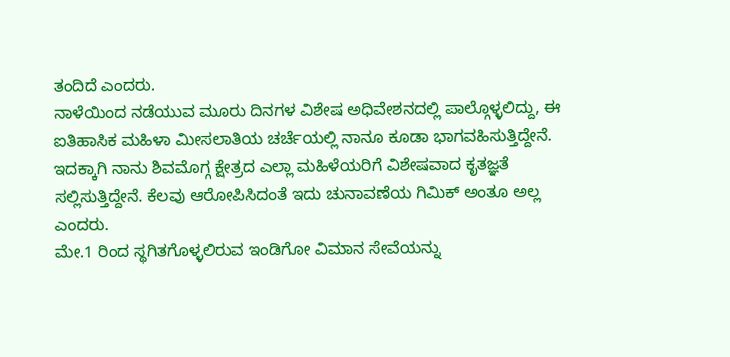ತಂದಿದೆ ಎಂದರು.
ನಾಳೆಯಿಂದ ನಡೆಯುವ ಮೂರು ದಿನಗಳ ವಿಶೇಷ ಅಧಿವೇಶನದಲ್ಲಿ ಪಾಲ್ಗೊಳ್ಳಲಿದ್ದು, ಈ ಐತಿಹಾಸಿಕ ಮಹಿಳಾ ಮೀಸಲಾತಿಯ ಚರ್ಚೆಯಲ್ಲಿ ನಾನೂ ಕೂಡಾ ಭಾಗವಹಿಸುತ್ತಿದ್ದೇನೆ. ಇದಕ್ಕಾಗಿ ನಾನು ಶಿವಮೊಗ್ಗ ಕ್ಷೇತ್ರದ ಎಲ್ಲಾ ಮಹಿಳೆಯರಿಗೆ ವಿಶೇಷವಾದ ಕೃತಜ್ಞತೆ ಸಲ್ಲಿಸುತ್ತಿದ್ದೇನೆ. ಕೆಲವು ಆರೋಪಿಸಿದಂತೆ ಇದು ಚುನಾವಣೆಯ ಗಿಮಿಕ್ ಅಂತೂ ಅಲ್ಲ ಎಂದರು.
ಮೇ.1 ರಿಂದ ಸ್ಥಗಿತಗೊಳ್ಳಲಿರುವ ಇಂಡಿಗೋ ವಿಮಾನ ಸೇವೆಯನ್ನು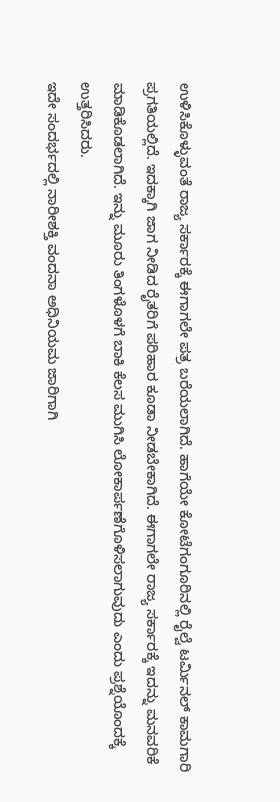ಉಳಿಸಿಕೊಳ್ಳುವಂತೆ ರಾಜ್ಯ ಸರ್ಕಾರಕ್ಕೆ ಈಗಾಗಲೇ ಪತ್ರ ಬರೆಯಲಾಗಿದೆ. ಹಾಗೆಯೇ ಕೋಟೆಗಂಗೂರಿನಲ್ಲಿ ರೈಲ್ವೆ ಟರ್ಮಿನಲ್ ಕಾಮಗಾರಿ ಪ್ರಗತಿಯಲ್ಲಿದೆ. ಇದಕ್ಕಾಗಿ ಜಾಗ ನೀಡಿದ ರೈತರಿಗೆ ಪರಿಹಾರ ಕೂಡಾ ನೀಡಬೇಕಾಗಿದೆ. ಈಗಾಗಲೇ ರಾಜ್ಯ ಸರ್ಕಾರಕ್ಕೆ ಇದನ್ನು ಮನವರಿಕೆ ಮಾಡಿಕೊಡಲಾಗಿದೆ. ಇನ್ನು ಮೂರು ತಿಂಗಳೊಳಗೆ ಬಾಕಿ ಕೆಲಸ ಮುಗಿಸಿ ಲೋಕಾರ್ಪಣೆಗೊಳಿಸಲಾಗುವುದು ಎಂದು ಪ್ರಶ್ನೆಯೊಂದಕ್ಕೆ ಉತ್ತರಿಸಿದರು.
ಇದೇ ಸಂದರ್ಭದಲ್ಲಿ ನಾರೀಶಕ್ತಿ ವಂದನಾ ಅಧಿನಿಯಮ ಜಾರಿಗಾಗಿ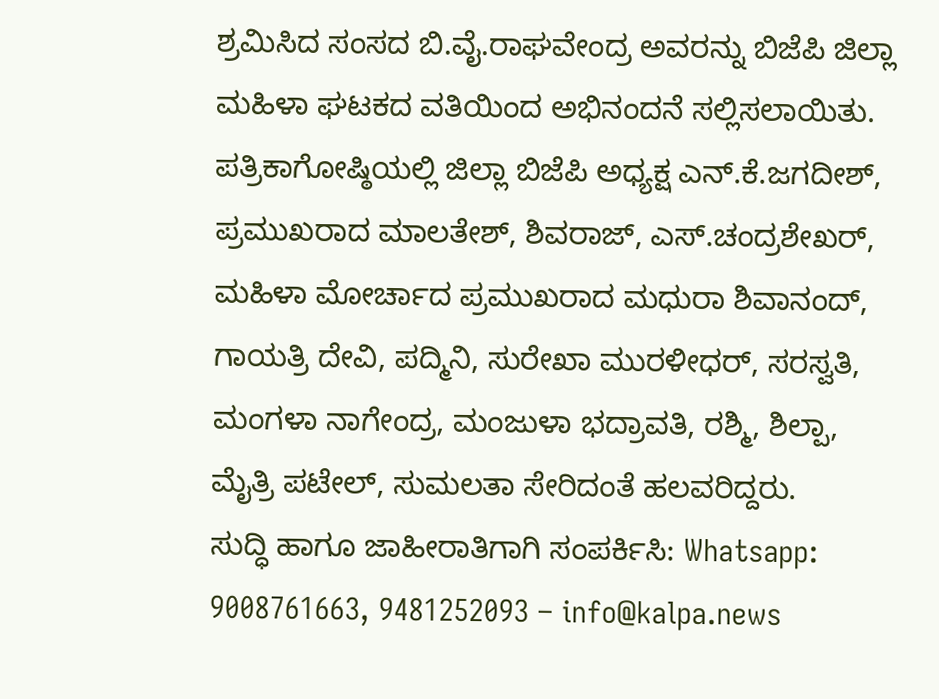ಶ್ರಮಿಸಿದ ಸಂಸದ ಬಿ.ವೈ.ರಾಘವೇಂದ್ರ ಅವರನ್ನು ಬಿಜೆಪಿ ಜಿಲ್ಲಾ ಮಹಿಳಾ ಘಟಕದ ವತಿಯಿಂದ ಅಭಿನಂದನೆ ಸಲ್ಲಿಸಲಾಯಿತು.
ಪತ್ರಿಕಾಗೋಷ್ಠಿಯಲ್ಲಿ ಜಿಲ್ಲಾ ಬಿಜೆಪಿ ಅಧ್ಯಕ್ಷ ಎನ್.ಕೆ.ಜಗದೀಶ್, ಪ್ರಮುಖರಾದ ಮಾಲತೇಶ್, ಶಿವರಾಜ್, ಎಸ್.ಚಂದ್ರಶೇಖರ್, ಮಹಿಳಾ ಮೋರ್ಚಾದ ಪ್ರಮುಖರಾದ ಮಧುರಾ ಶಿವಾನಂದ್, ಗಾಯತ್ರಿ ದೇವಿ, ಪದ್ಮಿನಿ, ಸುರೇಖಾ ಮುರಳೀಧರ್, ಸರಸ್ವತಿ, ಮಂಗಳಾ ನಾಗೇಂದ್ರ, ಮಂಜುಳಾ ಭದ್ರಾವತಿ, ರಶ್ಮಿ, ಶಿಲ್ಪಾ, ಮೈತ್ರಿ ಪಟೇಲ್, ಸುಮಲತಾ ಸೇರಿದಂತೆ ಹಲವರಿದ್ದರು.
ಸುದ್ಧಿ ಹಾಗೂ ಜಾಹೀರಾತಿಗಾಗಿ ಸಂಪರ್ಕಿಸಿ: Whatsapp: 9008761663, 9481252093 – info@kalpa.news